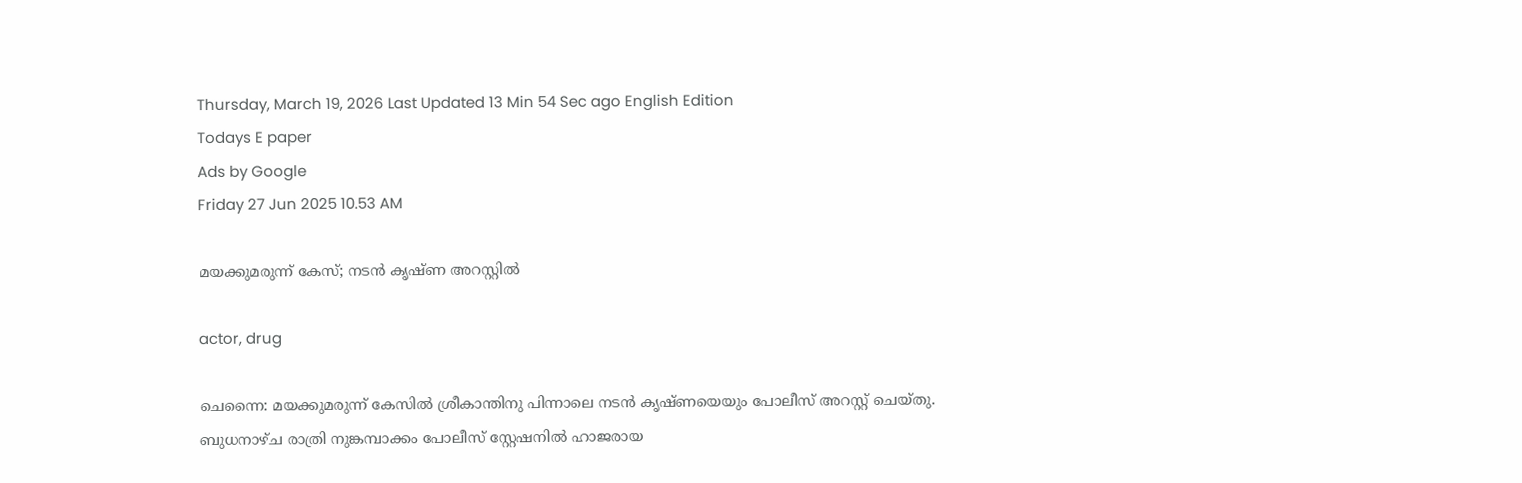Thursday, March 19, 2026 Last Updated 13 Min 54 Sec ago English Edition
Todays E paper
Ads by Google
Friday 27 Jun 2025 10.53 AM

മയക്കുമരുന്ന് കേസ്; നടന്‍ കൃഷ്ണ അറസ്റ്റില്‍

actor, drug

ചെന്നൈ: മയക്കുമരുന്ന് കേസില്‍ ശ്രീകാന്തിനു പിന്നാലെ നടന്‍ കൃഷ്ണയെയും പോലീസ് അറസ്റ്റ് ചെയ്തു. ബുധനാഴ്ച രാത്രി നുങ്കമ്പാക്കം പോലീസ് സ്റ്റേഷനില്‍ ഹാജരായ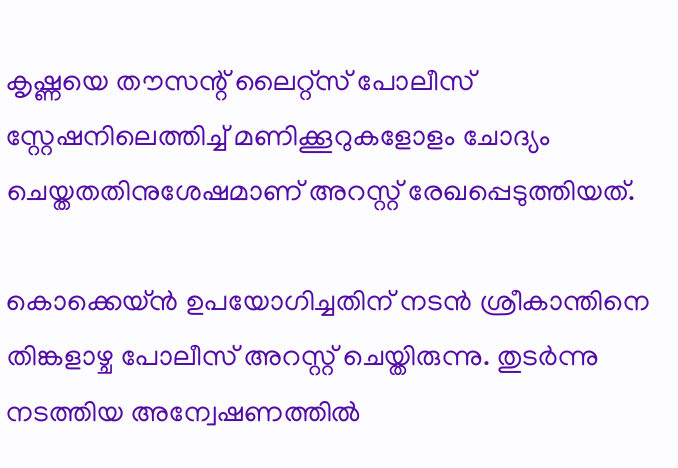കൃഷ്ണയെ തൗസന്റ് ലൈറ്റ്‌സ് പോലീസ് സ്റ്റേഷനിലെത്തിച്ച് മണിക്കൂറുകളോളം ചോദ്യം ചെയ്തതതിനുശേഷമാണ് അറസ്റ്റ് രേഖപ്പെടുത്തിയത്.

കൊക്കെയ്ന്‍ ഉപയോഗിച്ചതിന് നടന്‍ ശ്രീകാന്തിനെ തിങ്കളാഴ്ച പോലീസ് അറസ്റ്റ് ചെയ്തിരുന്നു. തുടര്‍ന്നു നടത്തിയ അന്വേഷണത്തില്‍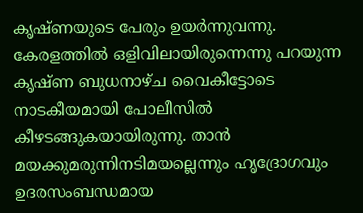കൃഷ്ണയുടെ പേരും ഉയര്‍ന്നുവന്നു. കേരളത്തില്‍ ഒളിവിലായിരുന്നെന്നു പറയുന്ന കൃഷ്ണ ബുധനാഴ്ച വൈകീട്ടോടെ നാടകീയമായി പോലീസില്‍ കീഴടങ്ങുകയായിരുന്നു. താന്‍ മയക്കുമരുന്നിനടിമയല്ലെന്നും ഹൃദ്രോഗവും ഉദരസംബന്ധമായ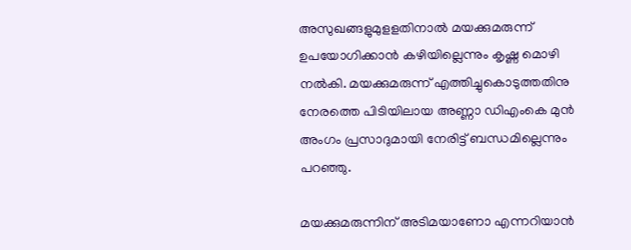അസുഖങ്ങളുമുളളതിനാല്‍ മയക്കുമരുന്ന് ഉപയോഗിക്കാന്‍ കഴിയില്ലെന്നും കൃഷ്ണ മൊഴി നല്‍കി. മയക്കുമരുന്ന് എത്തിച്ചുകൊടുത്തതിനു നേരത്തെ പിടിയിലായ അണ്ണാ ഡിഎംകെ മുന്‍ അംഗം പ്രസാദുമായി നേരിട്ട് ബന്ധമില്ലെന്നും പറഞ്ഞു.

മയക്കുമരുന്നിന് അടിമയാണോ എന്നറിയാന്‍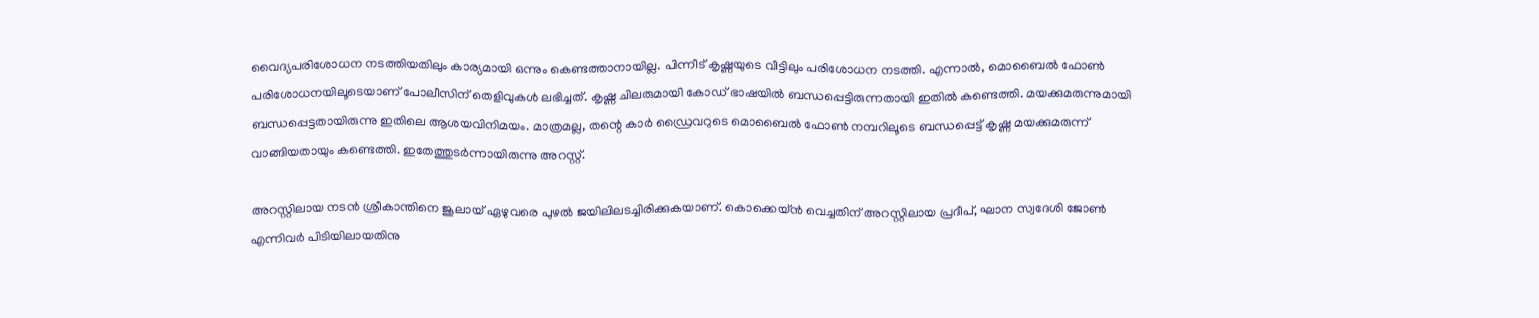വൈദ്യപരിശോധന നടത്തിയതിലും കാര്യമായി ഒന്നും കെണ്ടത്താനായില്ല. പിന്നീട് കൃഷ്ണയുടെ വീട്ടിലും പരിശോധന നടത്തി. എന്നാല്‍, മൊബൈല്‍ ഫോണ്‍ പരിശോധനയിലൂടെയാണ് പോലീസിന് തെളിവുകള്‍ ലഭിച്ചത്. കൃഷ്ണ ചിലരുമായി കോഡ് ഭാഷയില്‍ ബന്ധപ്പെട്ടിരുന്നതായി ഇതില്‍ കണ്ടെത്തി. മയക്കുമരുന്നുമായി ബന്ധപ്പെട്ടതായിരുന്നു ഇതിലെ ആശയവിനിമയം. മാത്രമല്ല, തന്റെ കാര്‍ ഡ്രൈവറുടെ മൊബൈല്‍ ഫോണ്‍ നമ്പറിലൂടെ ബന്ധപ്പെട്ട് കൃഷ്ണ മയക്കുമരുന്ന് വാങ്ങിയതായും കണ്ടെത്തി. ഇതേത്തുടര്‍ന്നായിരുന്നു അറസ്റ്റ്.

അറസ്റ്റിലായ നടന്‍ ശ്രീകാന്തിനെ ജൂലായ് ഏഴുവരെ പുഴല്‍ ജയിലിലടച്ചിരിക്കുകയാണ്. കൊക്കെയ്ന്‍ വെച്ചതിന് അറസ്റ്റിലായ പ്രദീപ്, ഘാന സ്വദേശി ജോണ്‍ എന്നിവര്‍ പിടിയിലായതിനു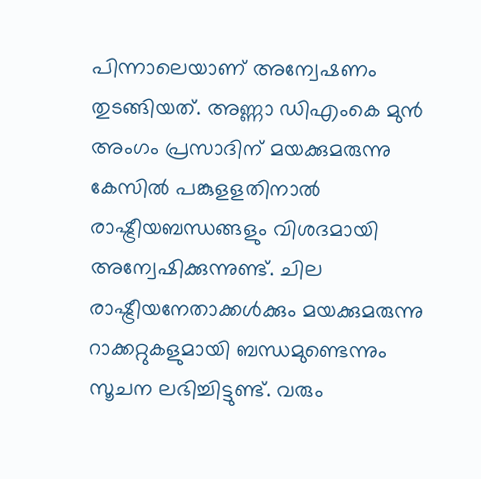പിന്നാലെയാണ് അന്വേഷണം തുടങ്ങിയത്. അണ്ണാ ഡിഎംകെ മുന്‍ അംഗം പ്രസാദിന് മയക്കുമരുന്നു കേസില്‍ പങ്കുളളതിനാല്‍ രാഷ്ട്രീയബന്ധങ്ങളും വിശദമായി അന്വേഷിക്കുന്നുണ്ട്. ചില രാഷ്ട്രീയനേതാക്കള്‍ക്കും മയക്കുമരുന്നു റാക്കറ്റുകളുമായി ബന്ധമുണ്ടെന്നും സൂചന ലഭിച്ചിട്ടുണ്ട്. വരും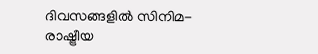ദിവസങ്ങളില്‍ സിനിമ- രാഷ്ട്രീയ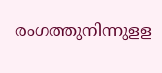രംഗത്തുനിന്നുളള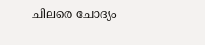ചിലരെ ചോദ്യം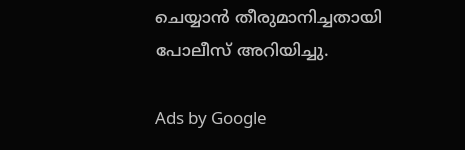ചെയ്യാന്‍ തീരുമാനിച്ചതായി പോലീസ് അറിയിച്ചു.

Ads by Google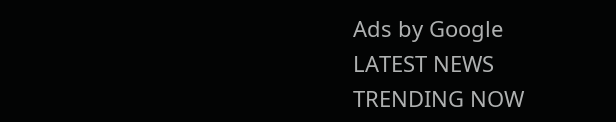Ads by Google
LATEST NEWS
TRENDING NOW